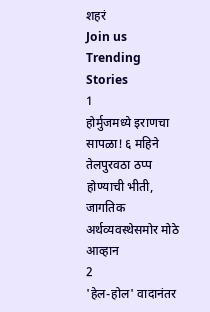शहरं
Join us
Trending Stories
1
होर्मुजमध्ये इराणचा सापळा! ६ महिने तेलपुरवठा ठप्प होण्याची भीती, जागतिक अर्थव्यवस्थेसमोर मोठे आव्हान
2
'हेल-होल' वादानंतर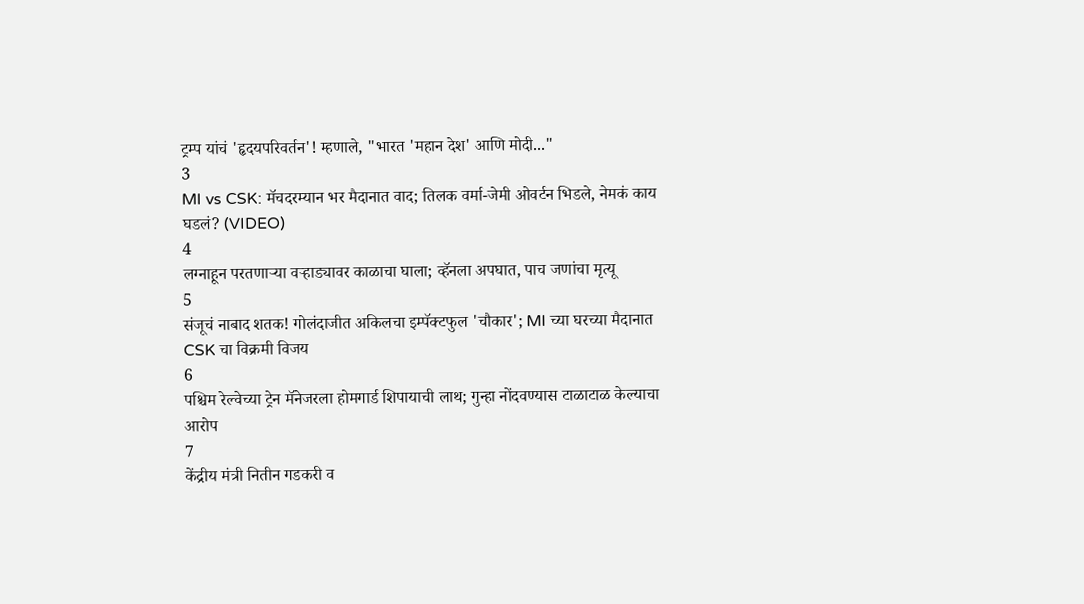ट्रम्प यांचं 'हृदयपरिवर्तन'! म्हणाले, "भारत 'महान देश' आणि मोदी..."
3
MI vs CSK: मॅचदरम्यान भर मैदानात वाद; तिलक वर्मा-जेमी ओवर्टन भिडले, नेमकं काय घडलं? (VIDEO)
4
लग्नाहून परतणाऱ्या वऱ्हाड्यावर काळाचा घाला; व्हॅनला अपघात, पाच जणांचा मृत्यू
5
संजूचं नाबाद शतक! गोलंदाजीत अकिलचा इम्पॅक्टफुल 'चौकार'; MI च्या घरच्या मैदानात CSK चा विक्रमी विजय
6
पश्चिम रेल्वेच्या ट्रेन मॅनेजरला होमगार्ड शिपायाची लाथ; गुन्हा नोंदवण्यास टाळाटाळ केल्याचा आरोप
7
केंद्रीय मंत्री नितीन गडकरी व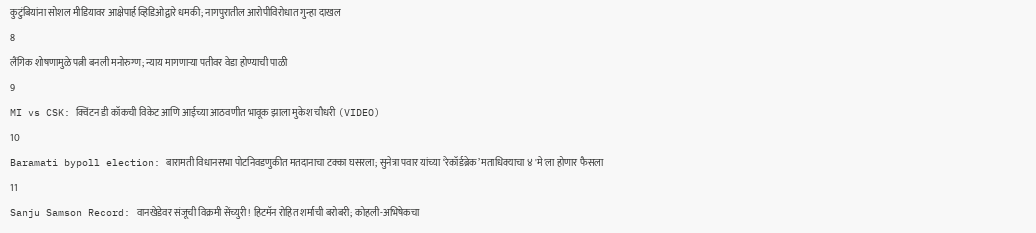कुटुंबियांना सोशल मीडियावर आक्षेपार्ह व्हिडिओद्वारे धमकी; नागपुरातील आरोपीविरोधात गुन्हा दाखल
8
लैंगिक शोषणामुळे पत्नी बनली मनोरुग्ण; न्याय मागणाऱ्या पतीवर वेडा होण्याची पाळी
9
MI vs CSK: क्विंटन डी कॉकची विकेट आणि आईच्या आठवणीत भावूक झाला मुकेश चौधरी (VIDEO)
10
Baramati bypoll election: बारामती विधानसभा पोटनिवडणुकीत मतदानाचा टक्का घसरला; सुनेत्रा पवार यांच्या ‘रेकॉर्डब्रेक’ मताधिक्याचा ४ 'मे'ला होणार फैसला
11
Sanju Samson Record: वानखेडेवर संजूची विक्रमी सेंच्युरी! हिटमॅन रोहित शर्माची बरोबरी; कोहली-अभिषेकचा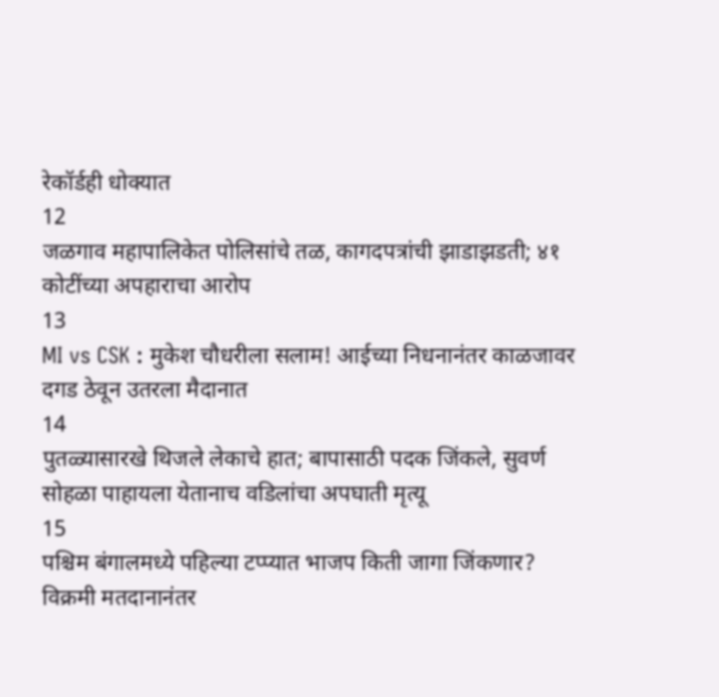रेकॉर्डही धोक्यात
12
जळगाव महापालिकेत पोलिसांचे तळ, कागदपत्रांची झाडाझडती; ४१ कोटींच्या अपहाराचा आरोप
13
MI vs CSK : मुकेश चौधरीला सलाम! आईच्या निधनानंतर काळजावर दगड ठेवून उतरला मैदानात
14
पुतळ्यासारखे थिजले लेकाचे हात; बापासाठी पदक जिंकले, सुवर्ण सोहळा पाहायला येतानाच वडिलांचा अपघाती मृत्यू
15
पश्चिम बंगालमध्ये पहिल्या टप्प्यात भाजप किती जागा जिंकणार? विक्रमी मतदानानंतर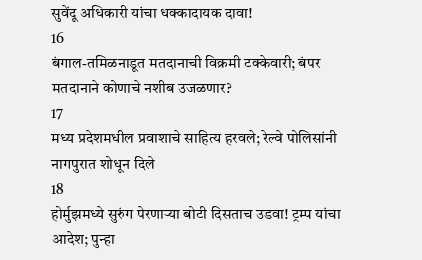सुवेंदू अधिकारी यांचा धक्कादायक दावा!
16
बंगाल-तमिळनाडूत मतदानाची विक्रमी टक्केवारी; बंपर मतदानाने कोणाचे नशीब उजळणार?
17
मध्य प्रदेशमधील प्रवाशाचे साहित्य हरवले; रेल्वे पोलिसांनी नागपुरात शोधून दिले
18
होर्मुझमध्ये सुरुंग पेरणाऱ्या बोटी दिसताच उडवा! ट्रम्प यांचा आदेश; पुन्हा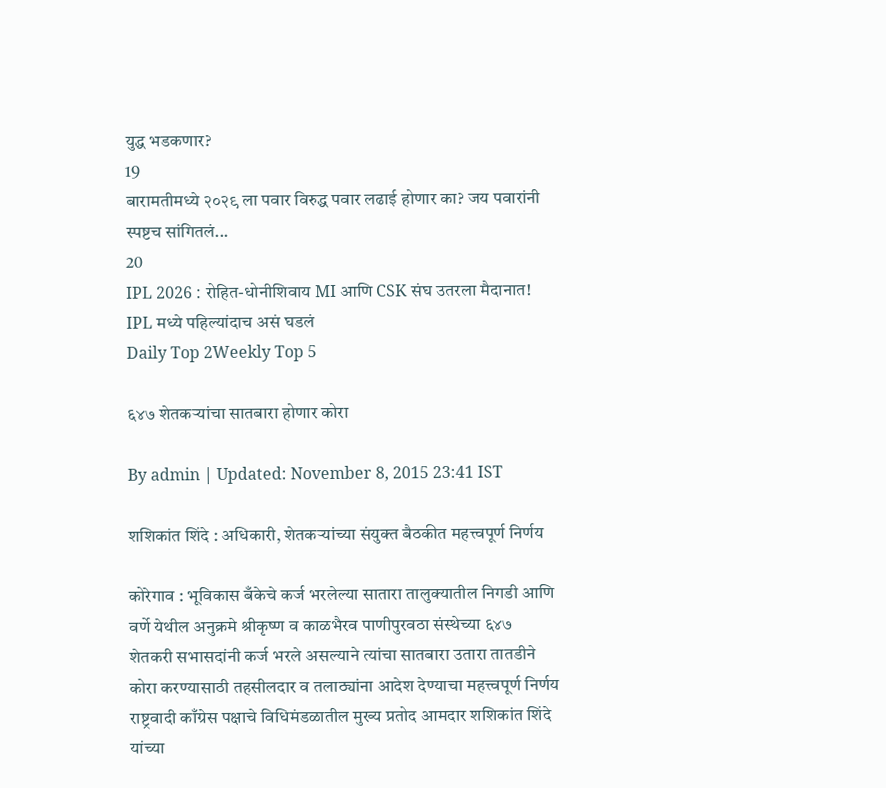युद्ध भडकणार?
19
बारामतीमध्ये २०२९ ला पवार विरुद्ध पवार लढाई होणार का? जय पवारांनी स्पष्टच सांगितलं...
20
IPL 2026 : रोहित-धोनीशिवाय MI आणि CSK संघ उतरला मैदानात! IPL मध्ये पहिल्यांदाच असं घडलं
Daily Top 2Weekly Top 5

६४७ शेतकऱ्यांचा सातबारा होणार कोरा

By admin | Updated: November 8, 2015 23:41 IST

शशिकांत शिंदे : अधिकारी, शेतकऱ्यांच्या संयुक्त बैठकीत महत्त्वपूर्ण निर्णय

कोरेगाव : भूविकास बँकेचे कर्ज भरलेल्या सातारा तालुक्यातील निगडी आणि वर्णे येथील अनुक्रमे श्रीकृष्ण व काळभैरव पाणीपुरवठा संस्थेच्या ६४७ शेतकरी सभासदांनी कर्ज भरले असल्याने त्यांचा सातबारा उतारा तातडीने कोरा करण्यासाठी तहसीलदार व तलाठ्यांना आदेश देण्याचा महत्त्वपूर्ण निर्णय राष्ट्रवादी काँग्रेस पक्षाचे विधिमंडळातील मुख्य प्रतोद आमदार शशिकांत शिंदे यांच्या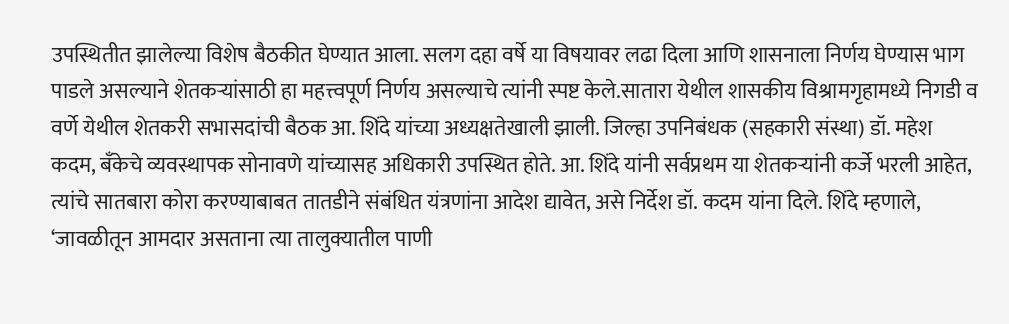उपस्थितीत झालेल्या विशेष बैठकीत घेण्यात आला. सलग दहा वर्षे या विषयावर लढा दिला आणि शासनाला निर्णय घेण्यास भाग पाडले असल्याने शेतकऱ्यांसाठी हा महत्त्वपूर्ण निर्णय असल्याचे त्यांनी स्पष्ट केले.सातारा येथील शासकीय विश्रामगृहामध्ये निगडी व वर्णे येथील शेतकरी सभासदांची बैठक आ. शिंदे यांच्या अध्यक्षतेखाली झाली. जिल्हा उपनिबंधक (सहकारी संस्था) डॉ. महेश कदम, बँकेचे व्यवस्थापक सोनावणे यांच्यासह अधिकारी उपस्थित होते. आ. शिंदे यांनी सर्वप्रथम या शेतकऱ्यांनी कर्जे भरली आहेत, त्यांचे सातबारा कोरा करण्याबाबत तातडीने संबंधित यंत्रणांना आदेश द्यावेत, असे निर्देश डॉ. कदम यांना दिले. शिंदे म्हणाले, ‘जावळीतून आमदार असताना त्या तालुक्यातील पाणी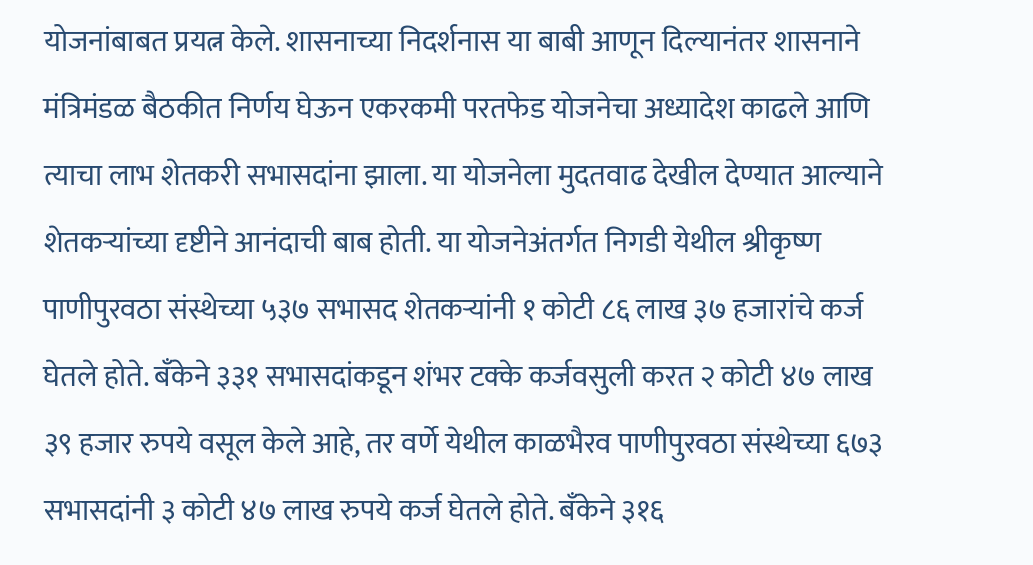योजनांबाबत प्रयत्न केले. शासनाच्या निदर्शनास या बाबी आणून दिल्यानंतर शासनाने मंत्रिमंडळ बैठकीत निर्णय घेऊन एकरकमी परतफेड योजनेचा अध्यादेश काढले आणि त्याचा लाभ शेतकरी सभासदांना झाला. या योजनेला मुदतवाढ देखील देण्यात आल्याने शेतकऱ्यांच्या दृष्टीने आनंदाची बाब होती. या योजनेअंतर्गत निगडी येथील श्रीकृष्ण पाणीपुरवठा संस्थेच्या ५३७ सभासद शेतकऱ्यांनी १ कोटी ८६ लाख ३७ हजारांचे कर्ज घेतले होते. बँकेने ३३१ सभासदांकडून शंभर टक्के कर्जवसुली करत २ कोटी ४७ लाख ३९ हजार रुपये वसूल केले आहे, तर वर्णे येथील काळभैरव पाणीपुरवठा संस्थेच्या ६७३ सभासदांनी ३ कोटी ४७ लाख रुपये कर्ज घेतले होते. बँकेने ३१६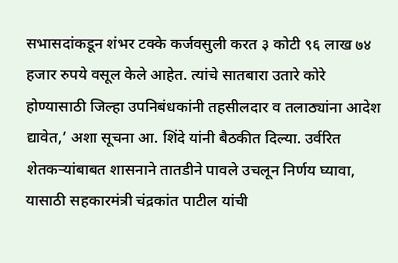सभासदांकडून शंभर टक्के कर्जवसुली करत ३ कोटी ९६ लाख ७४ हजार रुपये वसूल केले आहेत. त्यांचे सातबारा उतारे कोरे होण्यासाठी जिल्हा उपनिबंधकांनी तहसीलदार व तलाठ्यांना आदेश द्यावेत,’ अशा सूचना आ. शिंदे यांनी बैठकीत दिल्या. उर्वरित शेतकऱ्यांबाबत शासनाने तातडीने पावले उचलून निर्णय घ्यावा, यासाठी सहकारमंत्री चंद्रकांत पाटील यांची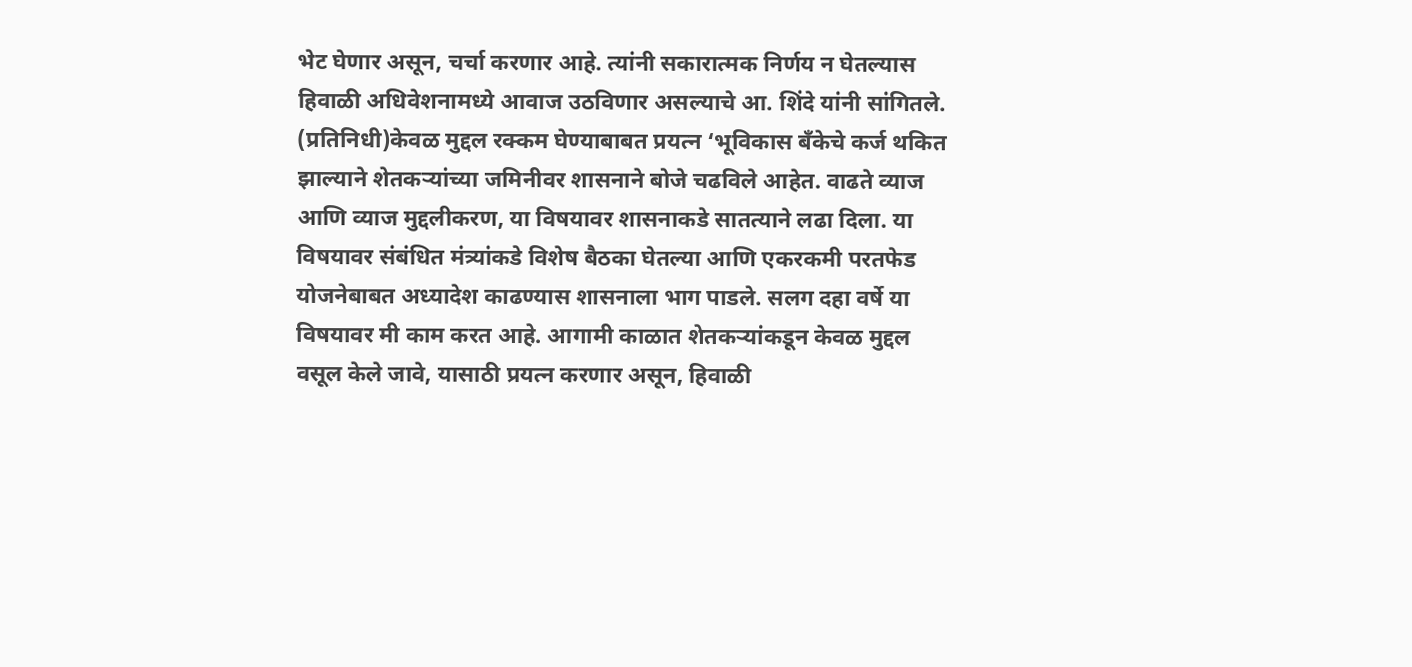भेट घेणार असून, चर्चा करणार आहे. त्यांनी सकारात्मक निर्णय न घेतल्यास हिवाळी अधिवेशनामध्ये आवाज उठविणार असल्याचे आ. शिंदे यांनी सांगितले. (प्रतिनिधी)केवळ मुद्दल रक्कम घेण्याबाबत प्रयत्न ‘भूविकास बँकेचे कर्ज थकित झाल्याने शेतकऱ्यांच्या जमिनीवर शासनाने बोजे चढविले आहेत. वाढते व्याज आणि व्याज मुद्दलीकरण, या विषयावर शासनाकडे सातत्याने लढा दिला. या विषयावर संबंधित मंत्र्यांकडे विशेष बैठका घेतल्या आणि एकरकमी परतफेड योजनेबाबत अध्यादेश काढण्यास शासनाला भाग पाडले. सलग दहा वर्षे या विषयावर मी काम करत आहे. आगामी काळात शेतकऱ्यांकडून केवळ मुद्दल वसूल केले जावे, यासाठी प्रयत्न करणार असून, हिवाळी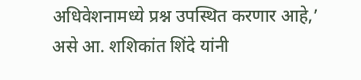अधिवेशनामध्ये प्रश्न उपस्थित करणार आहे,’ असे आ. शशिकांत शिंदे यांनी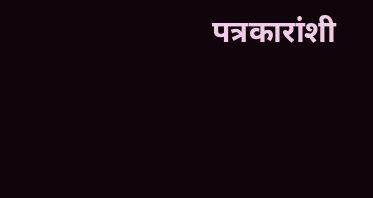पत्रकारांशी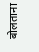बोलताना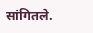सांगितले.